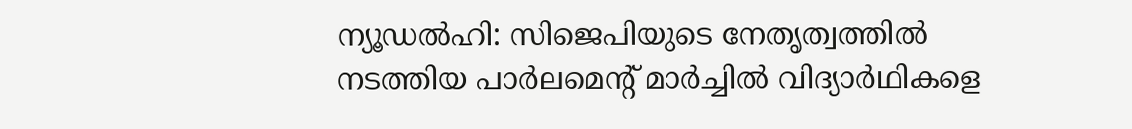ന്യൂഡൽഹി: സിജെപിയുടെ നേതൃത്വത്തിൽ നടത്തിയ പാർലമെന്റ് മാർച്ചിൽ വിദ്യാർഥികളെ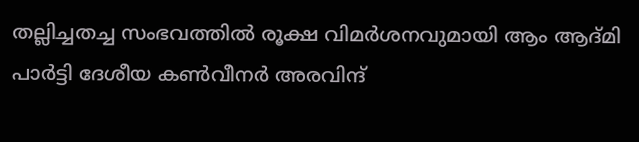തല്ലിച്ചതച്ച സംഭവത്തിൽ രൂക്ഷ വിമർശനവുമായി ആം ആദ്മി പാർട്ടി ദേശീയ കൺവീനർ അരവിന്ദ്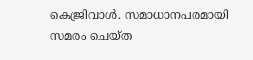കെജ്രിവാൾ. സമാധാനപരമായി സമരം ചെയ്ത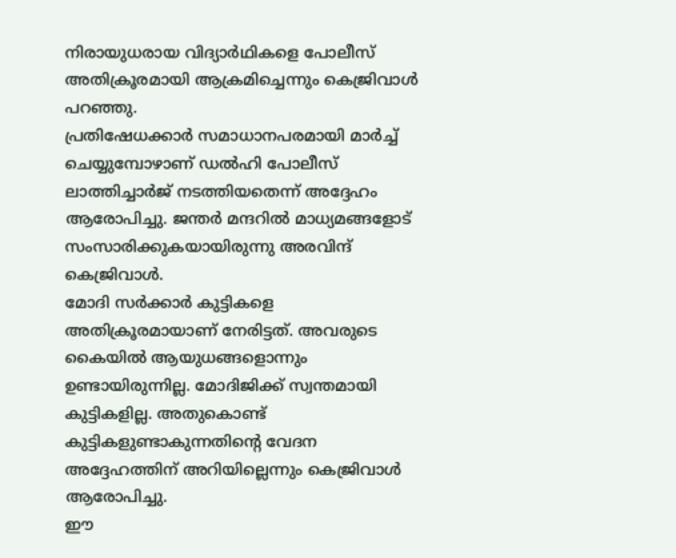നിരായുധരായ വിദ്യാർഥികളെ പോലീസ് അതിക്രൂരമായി ആക്രമിച്ചെന്നും കെജ്രിവാൾ പറഞ്ഞു.
പ്രതിഷേധക്കാർ സമാധാനപരമായി മാർച്ച് ചെയ്യുമ്പോഴാണ് ഡൽഹി പോലീസ് ലാത്തിച്ചാർജ് നടത്തിയതെന്ന് അദ്ദേഹം ആരോപിച്ചു. ജന്തർ മന്ദറിൽ മാധ്യമങ്ങളോട് സംസാരിക്കുകയായിരുന്നു അരവിന്ദ് കെജ്രിവാൾ.
മോദി സർക്കാർ കുട്ടികളെ അതിക്രൂരമായാണ് നേരിട്ടത്. അവരുടെ കൈയിൽ ആയുധങ്ങളൊന്നും ഉണ്ടായിരുന്നില്ല. മോദിജിക്ക് സ്വന്തമായി കുട്ടികളില്ല. അതുകൊണ്ട് കുട്ടികളുണ്ടാകുന്നതിന്റെ വേദന അദ്ദേഹത്തിന് അറിയില്ലെന്നും കെജ്രിവാൾ ആരോപിച്ചു.
ഈ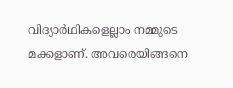വിദ്യാർഥികളെല്ലാം നമ്മുടെ മക്കളാണ്. അവരെയിങ്ങനെ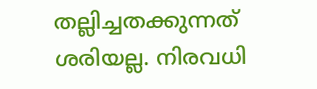തല്ലിച്ചതക്കുന്നത് ശരിയല്ല. നിരവധി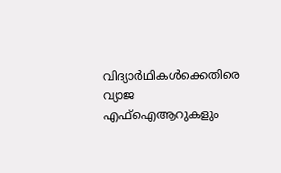വിദ്യാർഥികൾക്കെതിരെ വ്യാജ എഫ്ഐആറുകളും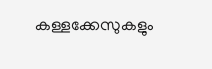കള്ളക്കേസുകളും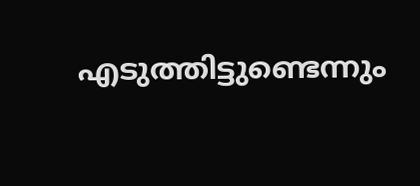എടുത്തിട്ടുണ്ടെന്നും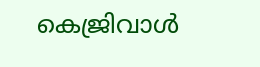കെജ്രിവാൾ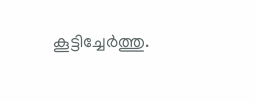കൂട്ടിച്ചേർത്തു.